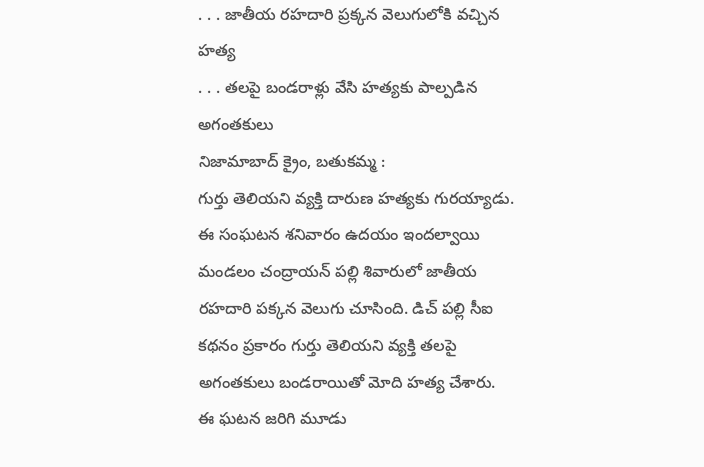. . . జాతీయ రహదారి ప్రక్కన వెలుగులోకి వచ్చిన హత్య
. . . తలపై బండరాళ్లు వేసి హత్యకు పాల్పడిన అగంతకులు
నిజామాబాద్ క్రైం, బతుకమ్మ :
గుర్తు తెలియని వ్యక్తి దారుణ హత్యకు గురయ్యాడు. ఈ సంఘటన శనివారం ఉదయం ఇందల్వాయి మండలం చంద్రాయన్ పల్లి శివారులో జాతీయ రహదారి పక్కన వెలుగు చూసింది. డిచ్ పల్లి సీఐ కథనం ప్రకారం గుర్తు తెలియని వ్యక్తి తలపై అగంతకులు బండరాయితో మోది హత్య చేశారు. ఈ ఘటన జరిగి మూడు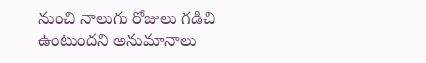నుంచి నాలుగు రోజులు గడిచి ఉంటుందని అనుమానాలు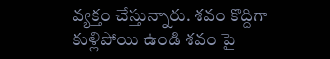వ్యక్తం చేస్తున్నారు. శవం కొద్దిగా కుళ్లిపోయి ఉండి శవం పై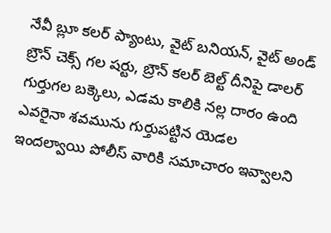నేవీ బ్లూ కలర్ ప్యాంటు, వైట్ బనియన్, వైట్ అండ్ బ్రౌన్ చెక్స్ గల షర్టు, బ్రౌన్ కలర్ బెల్ట్ దీనిపై డాలర్ గుర్తుగల బక్కెలు, ఎడమ కాలికి నల్ల దారం ఉంది ఎవరైనా శవమును గుర్తుపట్టిన యెడల ఇందల్వాయి పోలీస్ వారికి సమాచారం ఇవ్వాలని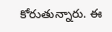కోరుతున్నారు. ఈ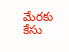మేరకు కేసు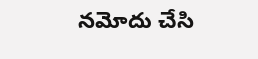నమోదు చేసి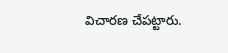విచారణ చేపట్టారు.